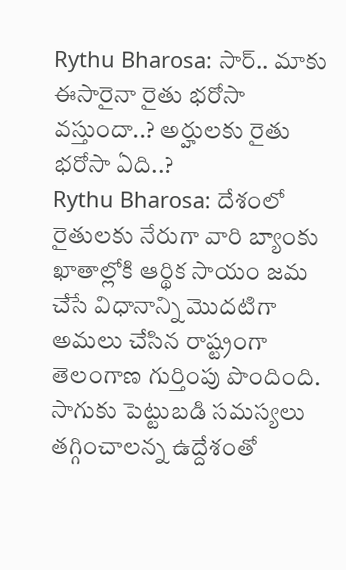Rythu Bharosa: సార్.. మాకు ఈసారైనా రైతు భరోసా వస్తుందా..? అర్హులకు రైతు భరోసా ఏది..?
Rythu Bharosa: దేశంలో రైతులకు నేరుగా వారి బ్యాంకు ఖాతాల్లోకి ఆర్థిక సాయం జమ చేసే విధానాన్ని మొదటిగా అమలు చేసిన రాష్ట్రంగా తెలంగాణ గుర్తింపు పొందింది. సాగుకు పెట్టుబడి సమస్యలు తగ్గించాలన్న ఉద్దేశంతో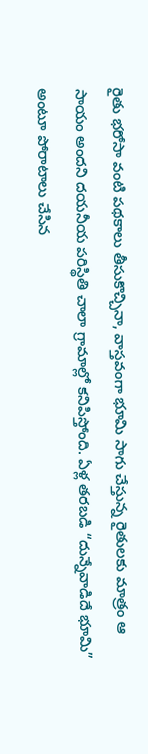రైతు భరోసా వంటి పథకాలు తీసుకొచ్చినా, వాస్తవంగా భూమి సాగు చేస్తున్న రైతులకు మాత్రం ఆ సాయం అందని దయనీయ పరిస్థితి చాలా గ్రామాల్లో కనిపిస్తోంది. ఏళ్ల తరబడి “దున్నేవాడిదే భూమి” అంటూ పోరాటాలు చేసిన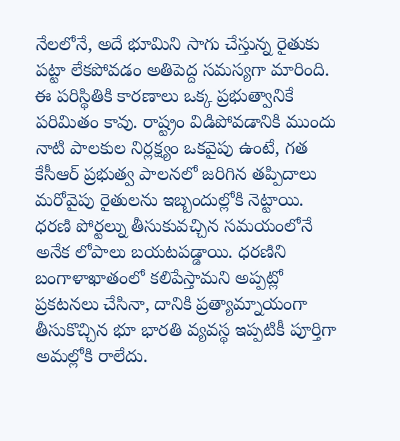నేలలోనే, అదే భూమిని సాగు చేస్తున్న రైతుకు పట్టా లేకపోవడం అతిపెద్ద సమస్యగా మారింది.
ఈ పరిస్థితికి కారణాలు ఒక్క ప్రభుత్వానికే పరిమితం కావు. రాష్ట్రం విడిపోవడానికి ముందు నాటి పాలకుల నిర్లక్ష్యం ఒకవైపు ఉంటే, గత కేసీఆర్ ప్రభుత్వ పాలనలో జరిగిన తప్పిదాలు మరోవైపు రైతులను ఇబ్బందుల్లోకి నెట్టాయి. ధరణి పోర్టల్ను తీసుకువచ్చిన సమయంలోనే అనేక లోపాలు బయటపడ్డాయి. ధరణిని బంగాళాఖాతంలో కలిపేస్తామని అప్పట్లో ప్రకటనలు చేసినా, దానికి ప్రత్యామ్నాయంగా తీసుకొచ్చిన భూ భారతి వ్యవస్థ ఇప్పటికీ పూర్తిగా అమల్లోకి రాలేదు.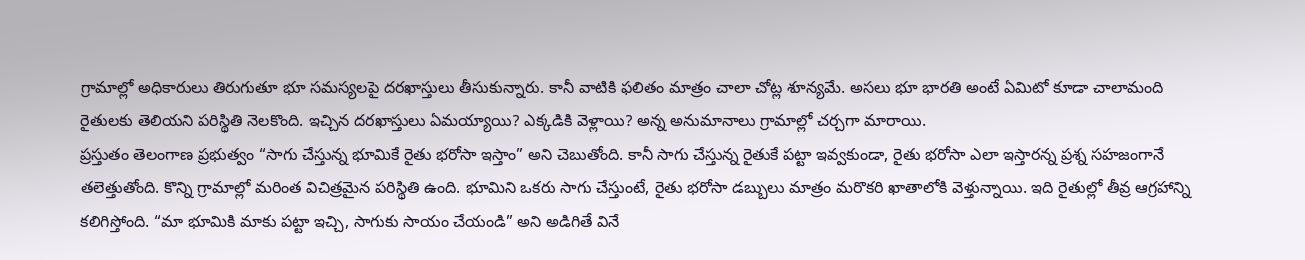గ్రామాల్లో అధికారులు తిరుగుతూ భూ సమస్యలపై దరఖాస్తులు తీసుకున్నారు. కానీ వాటికి ఫలితం మాత్రం చాలా చోట్ల శూన్యమే. అసలు భూ భారతి అంటే ఏమిటో కూడా చాలామంది రైతులకు తెలియని పరిస్థితి నెలకొంది. ఇచ్చిన దరఖాస్తులు ఏమయ్యాయి? ఎక్కడికి వెళ్లాయి? అన్న అనుమానాలు గ్రామాల్లో చర్చగా మారాయి.
ప్రస్తుతం తెలంగాణ ప్రభుత్వం “సాగు చేస్తున్న భూమికే రైతు భరోసా ఇస్తాం” అని చెబుతోంది. కానీ సాగు చేస్తున్న రైతుకే పట్టా ఇవ్వకుండా, రైతు భరోసా ఎలా ఇస్తారన్న ప్రశ్న సహజంగానే తలెత్తుతోంది. కొన్ని గ్రామాల్లో మరింత విచిత్రమైన పరిస్థితి ఉంది. భూమిని ఒకరు సాగు చేస్తుంటే, రైతు భరోసా డబ్బులు మాత్రం మరొకరి ఖాతాలోకి వెళ్తున్నాయి. ఇది రైతుల్లో తీవ్ర ఆగ్రహాన్ని కలిగిస్తోంది. “మా భూమికి మాకు పట్టా ఇచ్చి, సాగుకు సాయం చేయండి” అని అడిగితే వినే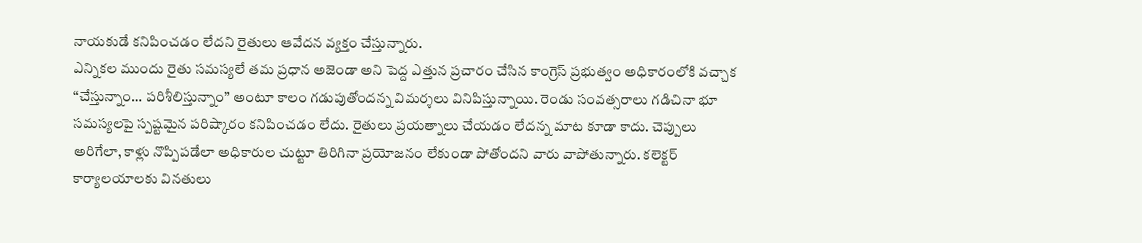నాయకుడే కనిపించడం లేదని రైతులు ఆవేదన వ్యక్తం చేస్తున్నారు.
ఎన్నికల ముందు రైతు సమస్యలే తమ ప్రధాన అజెండా అని పెద్ద ఎత్తున ప్రచారం చేసిన కాంగ్రెస్ ప్రభుత్వం అధికారంలోకి వచ్చాక “చేస్తున్నాం… పరిశీలిస్తున్నాం” అంటూ కాలం గడుపుతోందన్న విమర్శలు వినిపిస్తున్నాయి. రెండు సంవత్సరాలు గడిచినా భూ సమస్యలపై స్పష్టమైన పరిష్కారం కనిపించడం లేదు. రైతులు ప్రయత్నాలు చేయడం లేదన్న మాట కూడా కాదు. చెప్పులు అరిగేలా, కాళ్లు నొప్పిపడేలా అధికారుల చుట్టూ తిరిగినా ప్రయోజనం లేకుండా పోతోందని వారు వాపోతున్నారు. కలెక్టర్ కార్యాలయాలకు వినతులు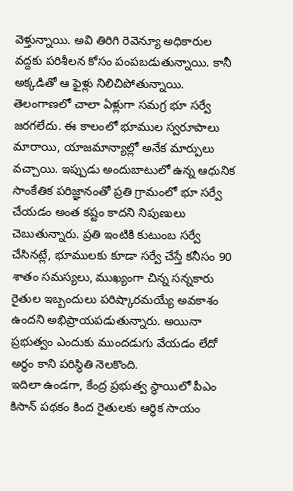వెళ్తున్నాయి. అవి తిరిగి రెవెన్యూ అధికారుల వద్దకు పరిశీలన కోసం పంపబడుతున్నాయి. కానీ అక్కడితో ఆ ఫైళ్లు నిలిచిపోతున్నాయి.
తెలంగాణలో చాలా ఏళ్లుగా సమగ్ర భూ సర్వే జరగలేదు. ఈ కాలంలో భూముల స్వరూపాలు మారాయి, యాజమాన్యాల్లో అనేక మార్పులు వచ్చాయి. ఇప్పుడు అందుబాటులో ఉన్న ఆధునిక సాంకేతిక పరిజ్ఞానంతో ప్రతి గ్రామంలో భూ సర్వే చేయడం అంత కష్టం కాదని నిపుణులు చెబుతున్నారు. ప్రతి ఇంటికి కుటుంబ సర్వే చేసినట్లే, భూములకు కూడా సర్వే చేస్తే కనీసం 90 శాతం సమస్యలు, ముఖ్యంగా చిన్న సన్నకారు రైతుల ఇబ్బందులు పరిష్కారమయ్యే అవకాశం ఉందని అభిప్రాయపడుతున్నారు. అయినా ప్రభుత్వం ఎందుకు ముందడుగు వేయడం లేదో అర్థం కాని పరిస్థితి నెలకొంది.
ఇదిలా ఉండగా, కేంద్ర ప్రభుత్వ స్థాయిలో పీఎం కిసాన్ పథకం కింద రైతులకు ఆర్థిక సాయం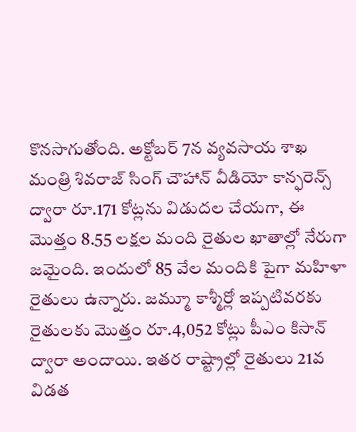కొనసాగుతోంది. అక్టోబర్ 7న వ్యవసాయ శాఖ మంత్రి శివరాజ్ సింగ్ చౌహాన్ వీడియో కాన్ఫరెన్స్ ద్వారా రూ.171 కోట్లను విడుదల చేయగా, ఈ మొత్తం 8.55 లక్షల మంది రైతుల ఖాతాల్లో నేరుగా జమైంది. ఇందులో 85 వేల మందికి పైగా మహిళా రైతులు ఉన్నారు. జమ్మూ కాశ్మీర్లో ఇప్పటివరకు రైతులకు మొత్తం రూ.4,052 కోట్లు పీఎం కిసాన్ ద్వారా అందాయి. ఇతర రాష్ట్రాల్లో రైతులు 21వ విడత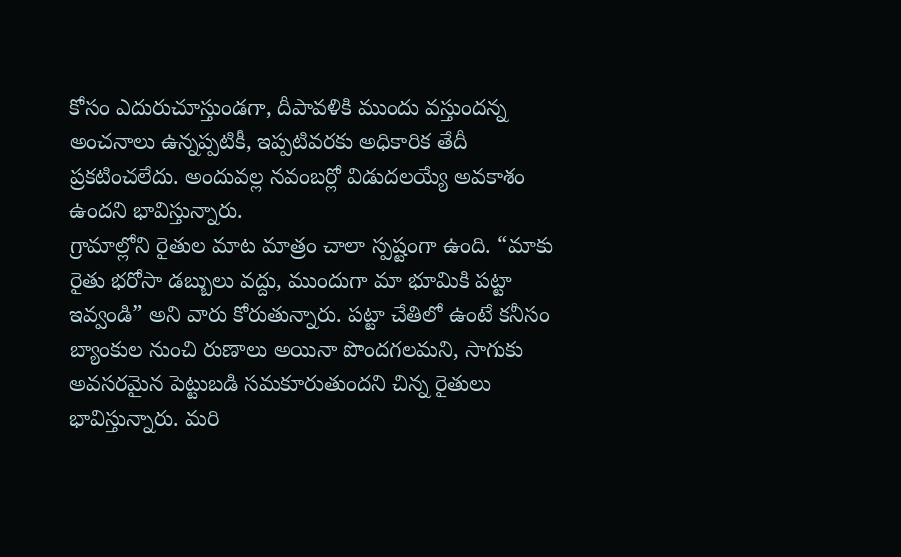కోసం ఎదురుచూస్తుండగా, దీపావళికి ముందు వస్తుందన్న అంచనాలు ఉన్నప్పటికీ, ఇప్పటివరకు అధికారిక తేదీ ప్రకటించలేదు. అందువల్ల నవంబర్లో విడుదలయ్యే అవకాశం ఉందని భావిస్తున్నారు.
గ్రామాల్లోని రైతుల మాట మాత్రం చాలా స్పష్టంగా ఉంది. “మాకు రైతు భరోసా డబ్బులు వద్దు, ముందుగా మా భూమికి పట్టా ఇవ్వండి” అని వారు కోరుతున్నారు. పట్టా చేతిలో ఉంటే కనీసం బ్యాంకుల నుంచి రుణాలు అయినా పొందగలమని, సాగుకు అవసరమైన పెట్టుబడి సమకూరుతుందని చిన్న రైతులు భావిస్తున్నారు. మరి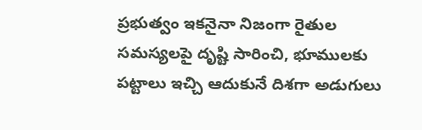ప్రభుత్వం ఇకనైనా నిజంగా రైతుల సమస్యలపై దృష్టి సారించి, భూములకు పట్టాలు ఇచ్చి ఆదుకునే దిశగా అడుగులు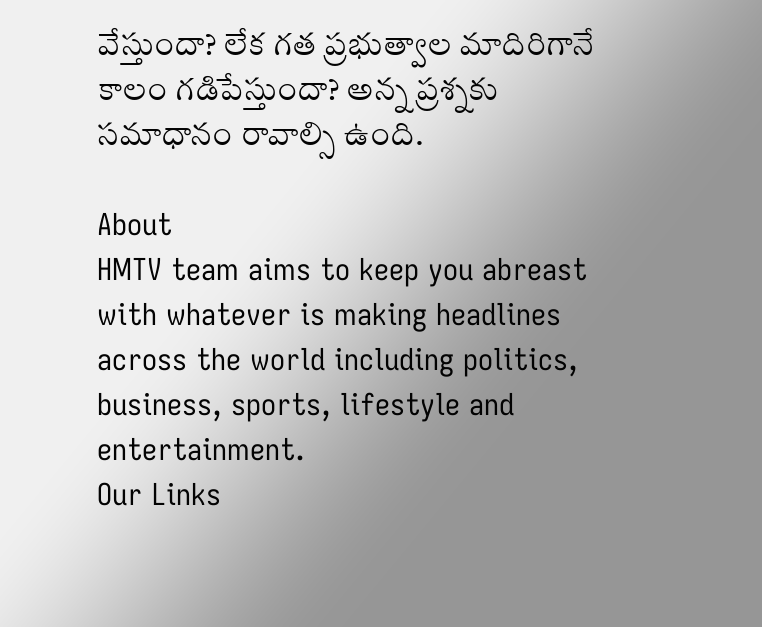వేస్తుందా? లేక గత ప్రభుత్వాల మాదిరిగానే కాలం గడిపేస్తుందా? అన్న ప్రశ్నకు సమాధానం రావాల్సి ఉంది.

About
HMTV team aims to keep you abreast with whatever is making headlines across the world including politics, business, sports, lifestyle and entertainment.
Our Links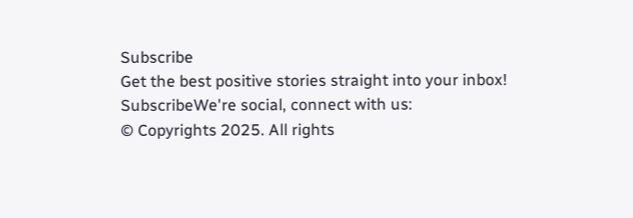Subscribe
Get the best positive stories straight into your inbox!
SubscribeWe're social, connect with us:
© Copyrights 2025. All rights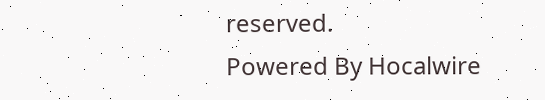reserved.
Powered By Hocalwire